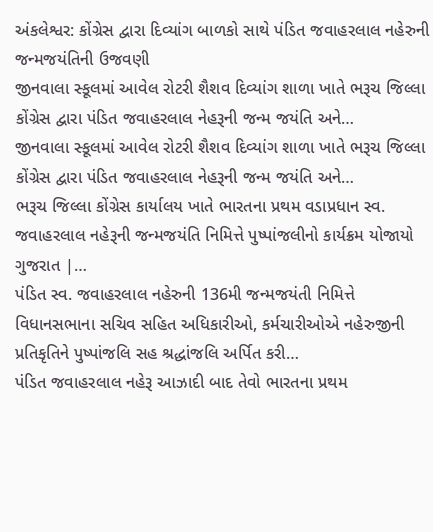અંકલેશ્વર: કોંગ્રેસ દ્વારા દિવ્યાંગ બાળકો સાથે પંડિત જવાહરલાલ નહેરુની જન્મજયંતિની ઉજવણી
જીનવાલા સ્કૂલમાં આવેલ રોટરી શૈશવ દિવ્યાંગ શાળા ખાતે ભરૂચ જિલ્લા કોંગ્રેસ દ્વારા પંડિત જવાહરલાલ નેહરૂની જન્મ જયંતિ અને…
જીનવાલા સ્કૂલમાં આવેલ રોટરી શૈશવ દિવ્યાંગ શાળા ખાતે ભરૂચ જિલ્લા કોંગ્રેસ દ્વારા પંડિત જવાહરલાલ નેહરૂની જન્મ જયંતિ અને…
ભરૂચ જિલ્લા કોંગ્રેસ કાર્યાલય ખાતે ભારતના પ્રથમ વડાપ્રધાન સ્વ. જવાહરલાલ નહેરૂની જન્મજયંતિ નિમિત્તે પુષ્પાંજલીનો કાર્યક્રમ યોજાયો ગુજરાત |…
પંડિત સ્વ. જવાહરલાલ નહેરુની 136મી જન્મજયંતી નિમિત્તે વિધાનસભાના સચિવ સહિત અધિકારીઓ, કર્મચારીઓએ નહેરુજીની પ્રતિકૃતિને પુષ્પાંજલિ સહ શ્રદ્ધાંજલિ અર્પિત કરી…
પંડિત જવાહરલાલ નહેરૂ આઝાદી બાદ તેવો ભારતના પ્રથમ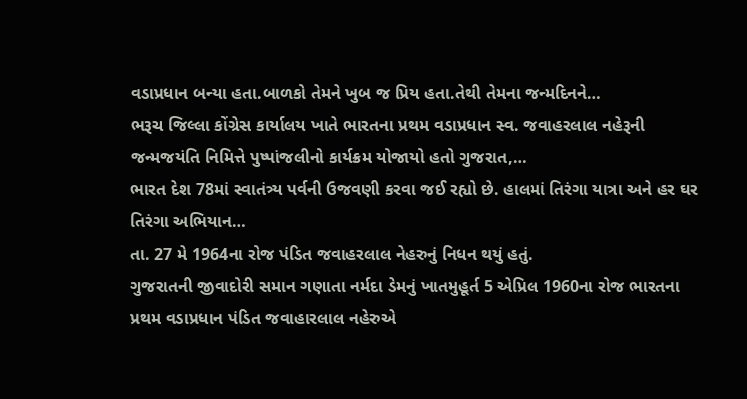વડાપ્રધાન બન્યા હતા.બાળકો તેમને ખુબ જ પ્રિય હતા.તેથી તેમના જન્મદિનને…
ભરૂચ જિલ્લા કોંગ્રેસ કાર્યાલય ખાતે ભારતના પ્રથમ વડાપ્રધાન સ્વ. જવાહરલાલ નહેરૂની જન્મજયંતિ નિમિત્તે પુષ્પાંજલીનો કાર્યક્રમ યોજાયો હતો ગુજરાત,…
ભારત દેશ 78માં સ્વાતંત્ર્ય પર્વની ઉજવણી કરવા જઈ રહ્યો છે. હાલમાં તિરંગા યાત્રા અને હર ઘર તિરંગા અભિયાન…
તા. 27 મે 1964ના રોજ પંડિત જવાહરલાલ નેહરુનું નિધન થયું હતું.
ગુજરાતની જીવાદોરી સમાન ગણાતા નર્મદા ડેમનું ખાતમુહૂર્ત 5 એપ્રિલ 1960ના રોજ ભારતના પ્રથમ વડાપ્રધાન પંડિત જવાહારલાલ નહેરુએ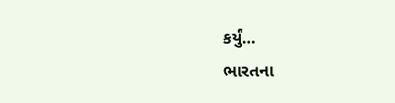કર્યું…
ભારતના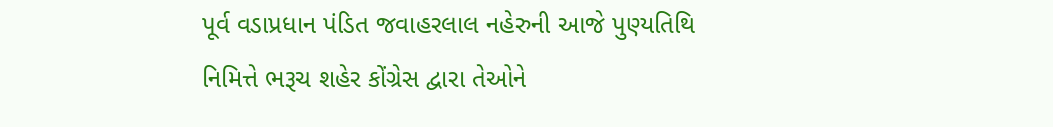પૂર્વ વડાપ્રધાન પંડિત જવાહરલાલ નહેરુની આજે પુણ્યતિથિ નિમિત્તે ભરૂચ શહેર કોંગ્રેસ દ્વારા તેઓને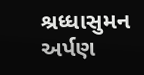શ્રધ્ધાસુમન અર્પણ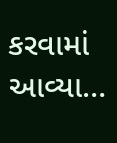કરવામાં આવ્યા…